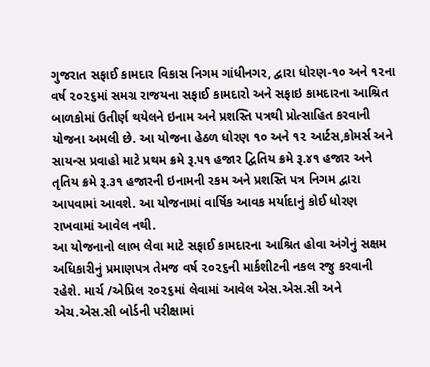ગુજરાત સફાઈ કામદાર વિકાસ નિગમ ગાંધીનગર, દ્વારા ધોરણ-૧૦ અને ૧૨ના વર્ષ ૨૦૨૬માં સમગ્ર રાજયના સફાઈ કામદારો અને સફાઇ કામદારના આશ્રિત બાળકોમાં ઉતીર્ણ થયેલને ઇનામ અને પ્રશસ્તિ પત્રથી પ્રોત્સાહિત કરવાની યોજના અમલી છે. આ યોજના હેઠળ ધોરણ ૧૦ અને ૧૨ આર્ટસ,કોમર્સ અને સાયન્સ પ્રવાહો માટે પ્રથમ ક્રમે રૂ.૫૧ હજાર દ્વિતિય ક્રમે રૂ.૪૧ હજાર અને તૃતિય ક્રમે રૂ.૩૧ હજારની ઇનામની રકમ અને પ્રશસ્તિ પત્ર નિગમ દ્વારા આપવામાં આવશે. આ યોજનામાં વાર્ષિક આવક મર્યાદાનું કોઈ ધોરણ રાખવામાં આવેલ નથી.
આ યોજનાનો લાભ લેવા માટે સફાઈ કામદારના આશ્રિત હોવા અંગેનું સક્ષમ અધિકારીનું પ્રમાણપત્ર તેમજ વર્ષ ૨૦૨૬ની માર્કશીટની નકલ રજુ કરવાની રહેશે. માર્ચ /એપ્રિલ ૨૦૨૬માં લેવામાં આવેલ એસ.એસ.સી અને એચ.એસ.સી બોર્ડની પરીક્ષામાં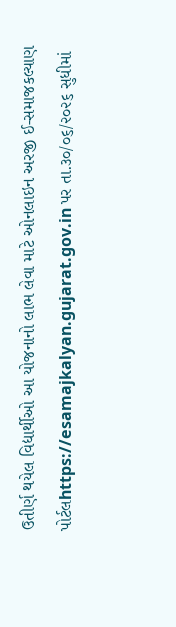ઉતીર્ણ થયેલ વિદ્યાર્થીઓ આ યોજનાનો લાભ લેવા માટે ઓનલાઇન અરજી ઈ-સમાજકલ્યાણ પોર્ટલhttps://esamajkalyan.gujarat.gov.in પર તા.૩૦/૦૬/૨૦૨૬ સુધીમાં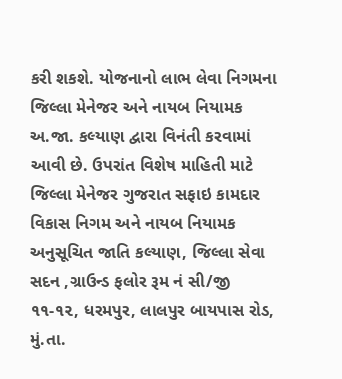કરી શકશે. યોજનાનો લાભ લેવા નિગમના જિલ્લા મેનેજર અને નાયબ નિયામક અ.જા. કલ્યાણ દ્વારા વિનંતી કરવામાં આવી છે. ઉપરાંત વિશેષ માહિતી માટે જિલ્લા મેનેજર ગુજરાત સફાઇ કામદાર વિકાસ નિગમ અને નાયબ નિયામક અનુસૂચિત જાતિ કલ્યાણ, જિલ્લા સેવા સદન ,ગ્રાઉન્ડ ફલોર રૂમ નં સી/જી ૧૧-૧૨, ધરમપુર, લાલપુર બાયપાસ રોડ, મું.તા.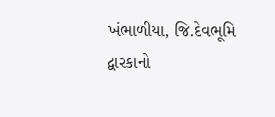ખંભાળીયા, જિ.દેવભૂમિ દ્વારકાનો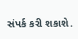સંપર્ક કરી શકાશે.